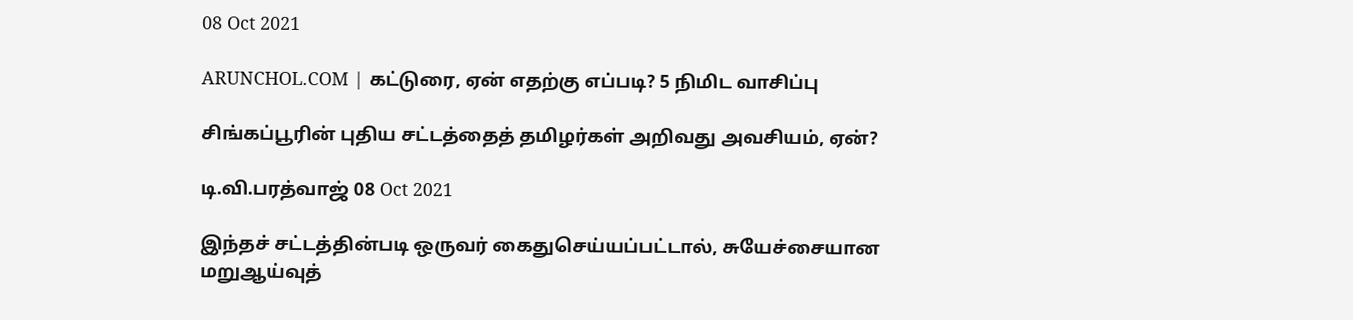08 Oct 2021

ARUNCHOL.COM | கட்டுரை, ஏன் எதற்கு எப்படி? 5 நிமிட வாசிப்பு

சிங்கப்பூரின் புதிய சட்டத்தைத் தமிழர்கள் அறிவது அவசியம், ஏன்?

டி.வி.பரத்வாஜ் 08 Oct 2021

இந்தச் சட்டத்தின்படி ஒருவர் கைதுசெய்யப்பட்டால், சுயேச்சையான மறுஆய்வுத்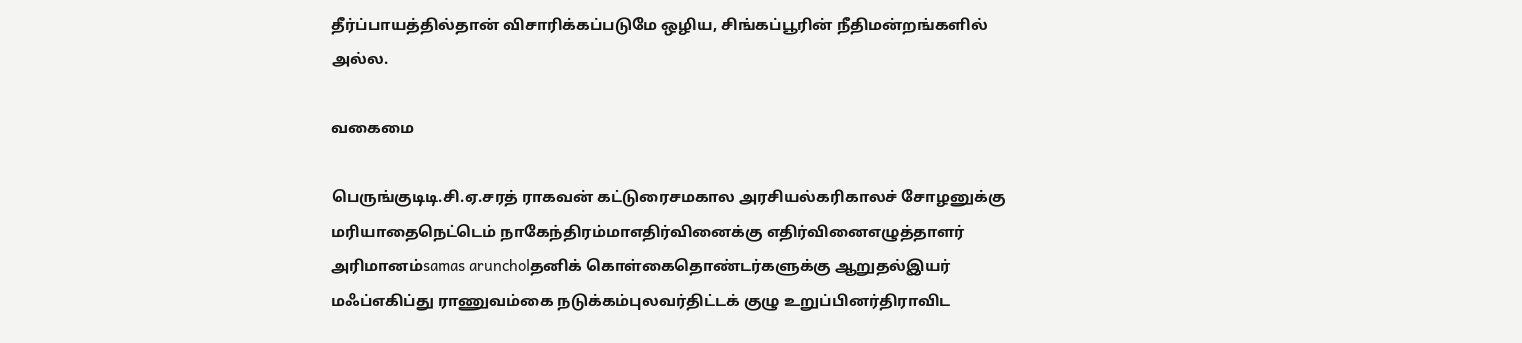தீர்ப்பாயத்தில்தான் விசாரிக்கப்படுமே ஒழிய, சிங்கப்பூரின் நீதிமன்றங்களில் அல்ல.

வகைமை

பெருங்குடிடி.சி.ஏ.சரத் ராகவன் கட்டுரைசமகால அரசியல்கரிகாலச் சோழனுக்கு மரியாதைநெட்டெம் நாகேந்திரம்மாஎதிர்வினைக்கு எதிர்வினைஎழுத்தாளர் அரிமானம்samas aruncholதனிக் கொள்கைதொண்டர்களுக்கு ஆறுதல்இயர் மஃப்எகிப்து ராணுவம்கை நடுக்கம்புலவர்திட்டக் குழு உறுப்பினர்திராவிட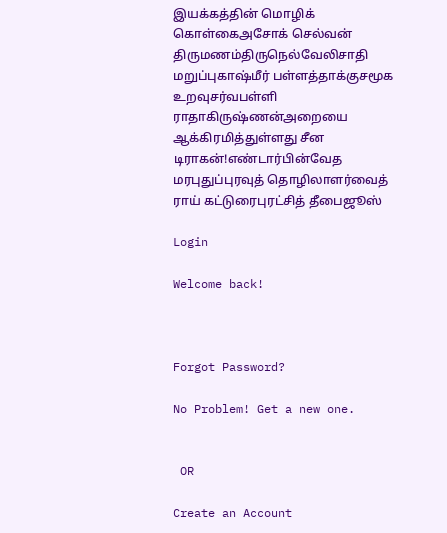இயக்கத்தின் மொழிக் கொள்கைஅசோக் செல்வன் திருமணம்திருநெல்வேலிசாதி மறுப்புகாஷ்மீர் பள்ளத்தாக்குசமூக உறவுசர்வபள்ளி ராதாகிருஷ்ணன்அறையை ஆக்கிரமித்துள்ளது சீன டிராகன்!எண்டார்பின்வேத மரபுதுப்புரவுத் தொழிலாளர்வைத் ராய் கட்டுரைபுரட்சித் தீபைஜூஸ்

Login

Welcome back!



Forgot Password?

No Problem! Get a new one.


 OR

Create an Account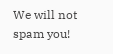We will not spam you!